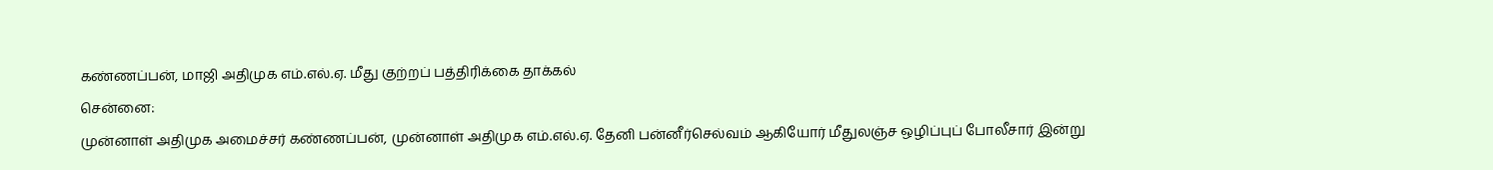கண்ணப்பன், மாஜி அதிமுக எம்.எல்.ஏ. மீது குற்றப் பத்திரிக்கை தாக்கல்
சென்னை:
முன்னாள் அதிமுக அமைச்சர் கண்ணப்பன், முன்னாள் அதிமுக எம்.எல்.ஏ. தேனி பன்னீர்செல்வம் ஆகியோர் மீதுலஞ்ச ஒழிப்புப் போலீசார் இன்று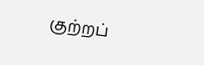குற்றப்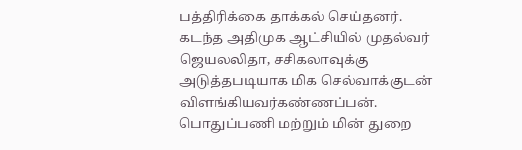பத்திரிக்கை தாக்கல் செய்தனர்.
கடந்த அதிமுக ஆட்சியில் முதல்வர் ஜெயலலிதா, சசிகலாவுக்கு அடுத்தபடியாக மிக செல்வாக்குடன் விளங்கியவர்கண்ணப்பன். பொதுப்பணி மற்றும் மின் துறை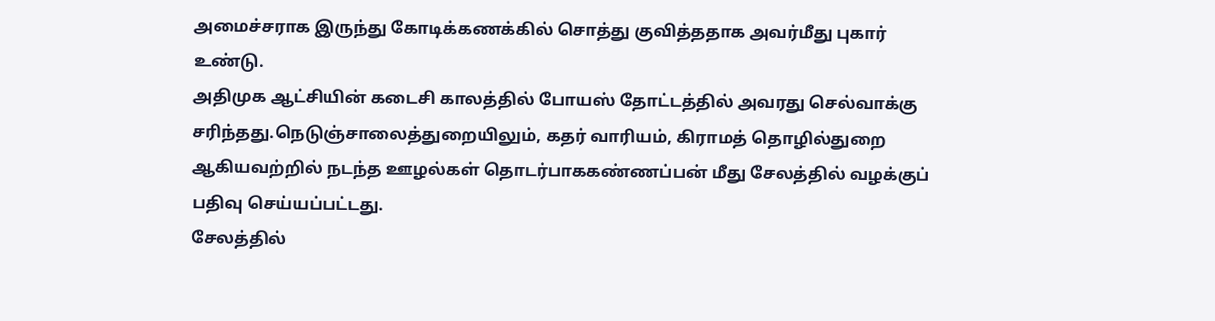அமைச்சராக இருந்து கோடிக்கணக்கில் சொத்து குவித்ததாக அவர்மீது புகார் உண்டு.
அதிமுக ஆட்சியின் கடைசி காலத்தில் போயஸ் தோட்டத்தில் அவரது செல்வாக்கு சரிந்தது.நெடுஞ்சாலைத்துறையிலும், கதர் வாரியம், கிராமத் தொழில்துறை ஆகியவற்றில் நடந்த ஊழல்கள் தொடர்பாககண்ணப்பன் மீது சேலத்தில் வழக்குப் பதிவு செய்யப்பட்டது.
சேலத்தில்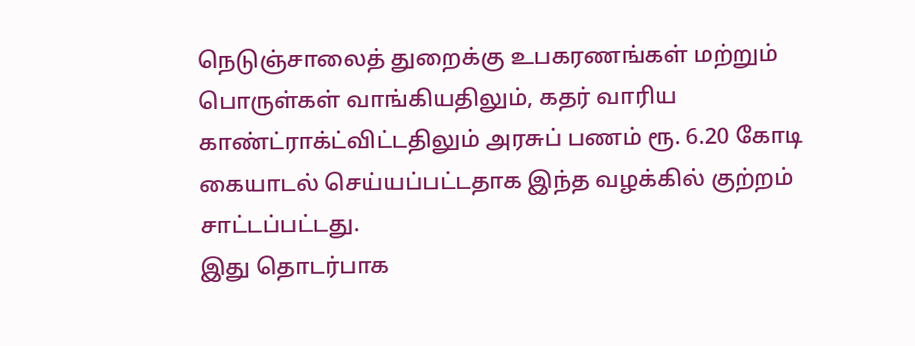நெடுஞ்சாலைத் துறைக்கு உபகரணங்கள் மற்றும் பொருள்கள் வாங்கியதிலும், கதர் வாரிய காண்ட்ராக்ட்விட்டதிலும் அரசுப் பணம் ரூ. 6.20 கோடி கையாடல் செய்யப்பட்டதாக இந்த வழக்கில் குற்றம் சாட்டப்பட்டது.
இது தொடர்பாக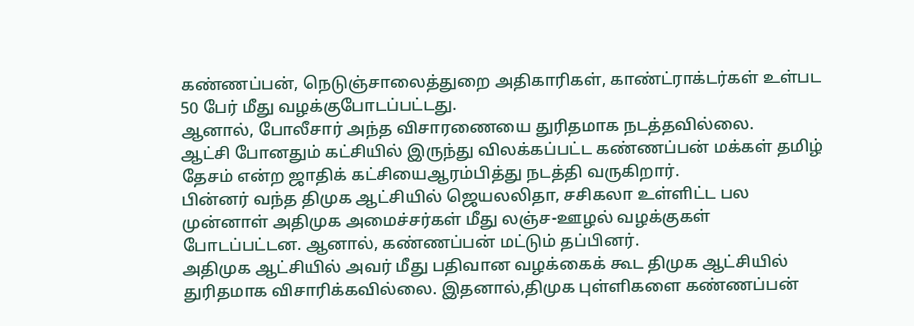கண்ணப்பன், நெடுஞ்சாலைத்துறை அதிகாரிகள், காண்ட்ராக்டர்கள் உள்பட 50 பேர் மீது வழக்குபோடப்பட்டது.
ஆனால், போலீசார் அந்த விசாரணையை துரிதமாக நடத்தவில்லை.
ஆட்சி போனதும் கட்சியில் இருந்து விலக்கப்பட்ட கண்ணப்பன் மக்கள் தமிழ் தேசம் என்ற ஜாதிக் கட்சியைஆரம்பித்து நடத்தி வருகிறார்.
பின்னர் வந்த திமுக ஆட்சியில் ஜெயலலிதா, சசிகலா உள்ளிட்ட பல முன்னாள் அதிமுக அமைச்சர்கள் மீது லஞ்ச-ஊழல் வழக்குகள் போடப்பட்டன. ஆனால், கண்ணப்பன் மட்டும் தப்பினர்.
அதிமுக ஆட்சியில் அவர் மீது பதிவான வழக்கைக் கூட திமுக ஆட்சியில் துரிதமாக விசாரிக்கவில்லை. இதனால்,திமுக புள்ளிகளை கண்ணப்பன்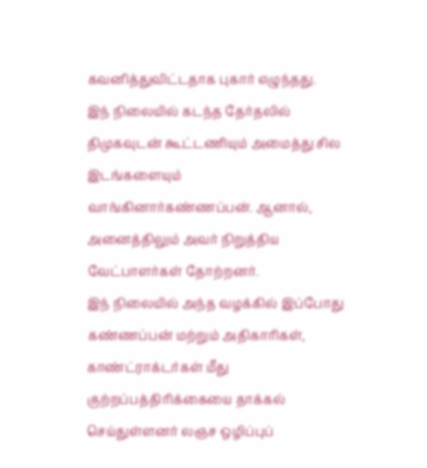கவனித்துவிட்டதாக புகார் எழுந்தது.
இந் நிலையில் கடந்த தேர்தலில் திமுகவுடன் கூட்டணியும் அமைத்து சில இடங்களையும் வாங்கினார்கண்ணப்பன். ஆனால், அனைத்திலும் அவர் நிறுத்திய வேட்பாளர்கள் தோற்றனர்.
இந் நிலையில் அந்த வழக்கில் இப்போது கண்ணப்பன் மற்றும் அதிகாரிகள், காண்ட்ராக்டர்கள் மீது குற்றப்பத்திரிக்கையை தாக்கல் செய்துள்ளனர் லஞச ஒழிப்புப்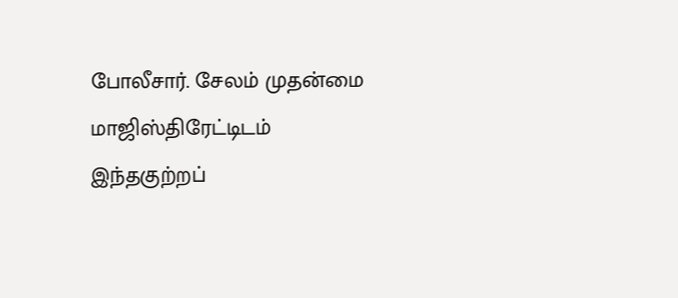போலீசார். சேலம் முதன்மை மாஜிஸ்திரேட்டிடம் இந்தகுற்றப்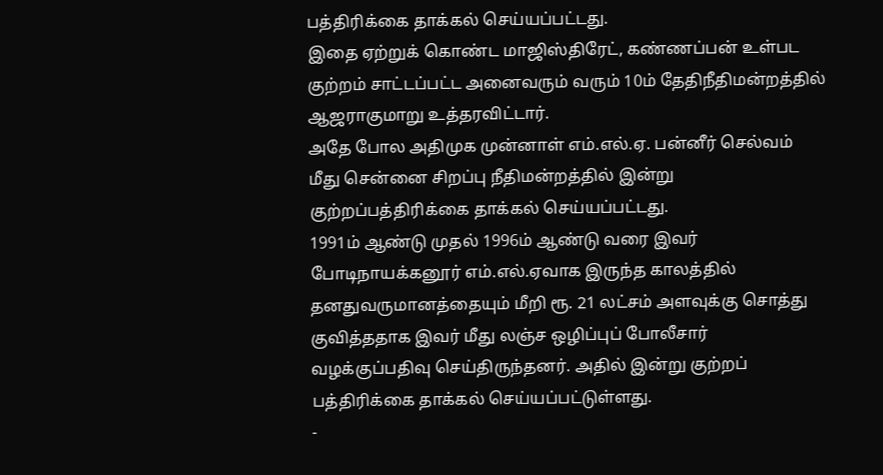பத்திரிக்கை தாக்கல் செய்யப்பட்டது.
இதை ஏற்றுக் கொண்ட மாஜிஸ்திரேட், கண்ணப்பன் உள்பட குற்றம் சாட்டப்பட்ட அனைவரும் வரும் 10ம் தேதிநீதிமன்றத்தில் ஆஜராகுமாறு உத்தரவிட்டார்.
அதே போல அதிமுக முன்னாள் எம்.எல்.ஏ. பன்னீர் செல்வம் மீது சென்னை சிறப்பு நீதிமன்றத்தில் இன்று குற்றப்பத்திரிக்கை தாக்கல் செய்யப்பட்டது.
1991ம் ஆண்டு முதல் 1996ம் ஆண்டு வரை இவர் போடிநாயக்கனூர் எம்.எல்.ஏவாக இருந்த காலத்தில் தனதுவருமானத்தையும் மீறி ரூ. 21 லட்சம் அளவுக்கு சொத்து குவித்ததாக இவர் மீது லஞ்ச ஒழிப்புப் போலீசார் வழக்குப்பதிவு செய்திருந்தனர். அதில் இன்று குற்றப் பத்திரிக்கை தாக்கல் செய்யப்பட்டுள்ளது.
-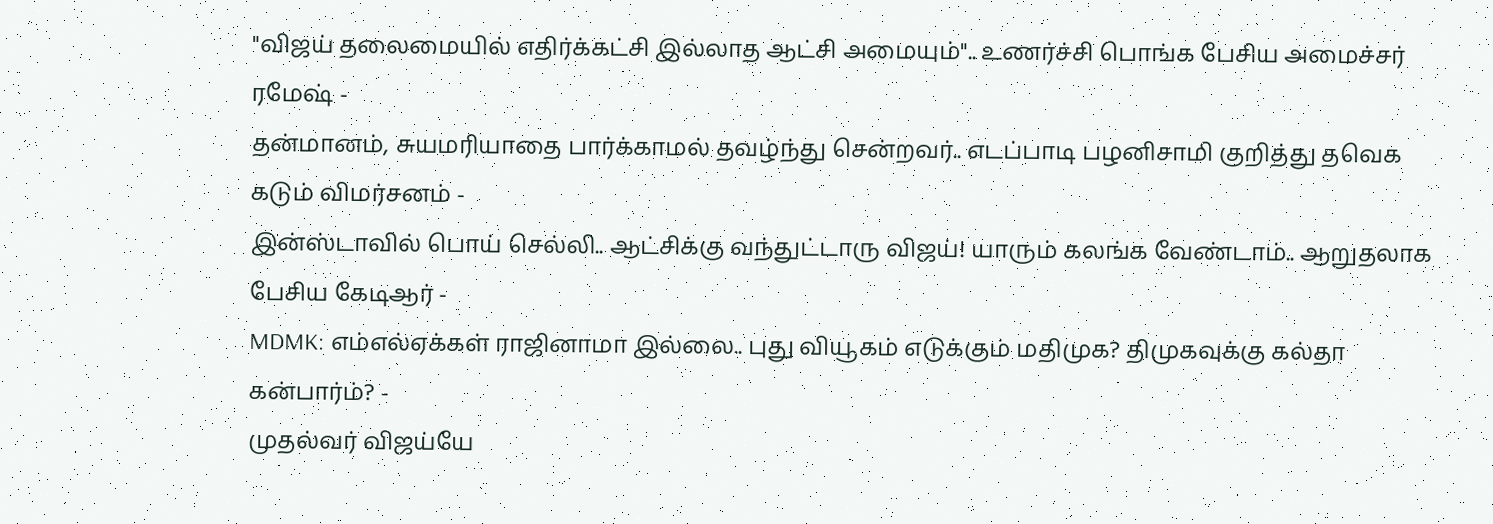"விஜய் தலைமையில் எதிர்க்கட்சி இல்லாத ஆட்சி அமையும்".. உணர்ச்சி பொங்க பேசிய அமைச்சர் ரமேஷ் -
தன்மானம், சுயமரியாதை பார்க்காமல் தவழ்ந்து சென்றவர்.. எடப்பாடி பழனிசாமி குறித்து தவெக கடும் விமர்சனம் -
இன்ஸ்டாவில் பொய் செல்லி.. ஆட்சிக்கு வந்துட்டாரு விஜய்! யாரும் கலங்க வேண்டாம்.. ஆறுதலாக பேசிய கேடிஆர் -
MDMK: எம்எல்ஏக்கள் ராஜினாமா இல்லை.. புது வியூகம் எடுக்கும் மதிமுக? திமுகவுக்கு கல்தா கன்பார்ம்? -
முதல்வர் விஜய்யே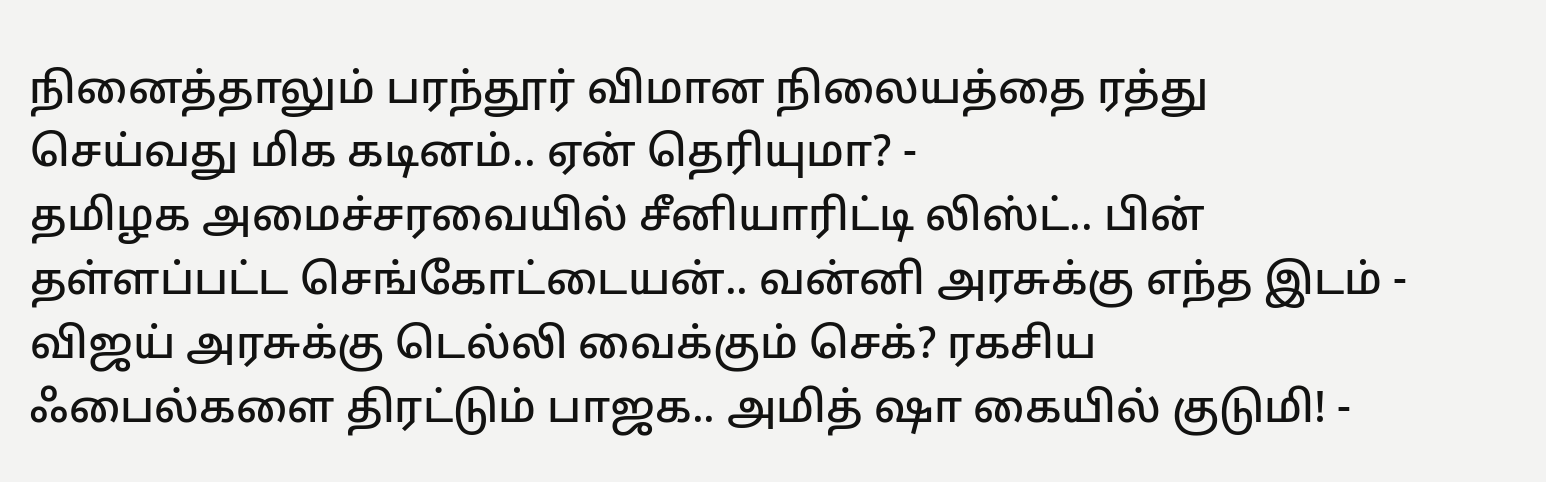நினைத்தாலும் பரந்தூர் விமான நிலையத்தை ரத்து செய்வது மிக கடினம்.. ஏன் தெரியுமா? -
தமிழக அமைச்சரவையில் சீனியாரிட்டி லிஸ்ட்.. பின் தள்ளப்பட்ட செங்கோட்டையன்.. வன்னி அரசுக்கு எந்த இடம் -
விஜய் அரசுக்கு டெல்லி வைக்கும் செக்? ரகசிய ஃபைல்களை திரட்டும் பாஜக.. அமித் ஷா கையில் குடுமி! -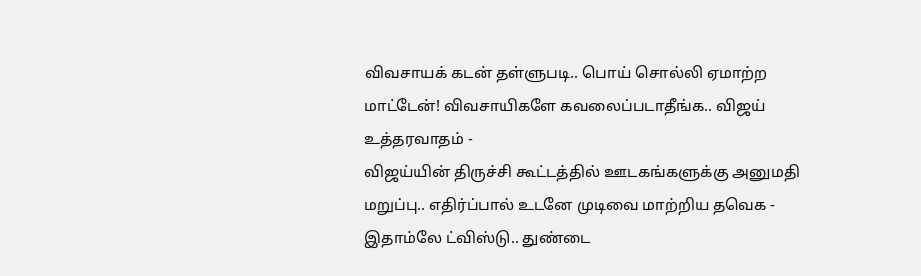விவசாயக் கடன் தள்ளுபடி.. பொய் சொல்லி ஏமாற்ற மாட்டேன்! விவசாயிகளே கவலைப்படாதீங்க.. விஜய் உத்தரவாதம் -
விஜய்யின் திருச்சி கூட்டத்தில் ஊடகங்களுக்கு அனுமதி மறுப்பு.. எதிர்ப்பால் உடனே முடிவை மாற்றிய தவெக -
இதாம்லே ட்விஸ்டு.. துண்டை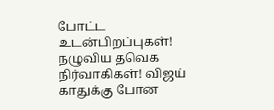போட்ட உடன்பிறப்புகள்! நழுவிய தவெக நிர்வாகிகள்! விஜய் காதுக்கு போன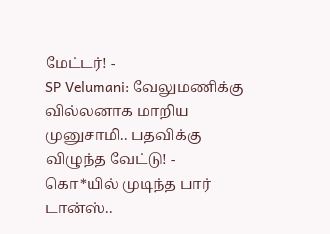மேட்டர்! -
SP Velumani: வேலுமணிக்கு வில்லனாக மாறிய முனுசாமி.. பதவிக்கு விழுந்த வேட்டு! -
கொ*யில் முடிந்த பார் டான்ஸ்..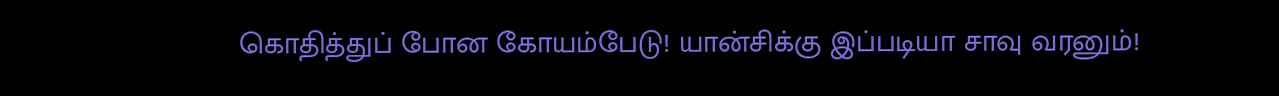கொதித்துப் போன கோயம்பேடு! யான்சிக்கு இப்படியா சாவு வரனும்!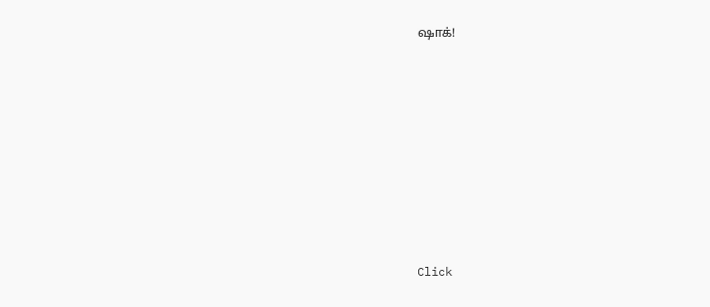ஷாக்!












Click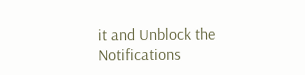it and Unblock the Notifications